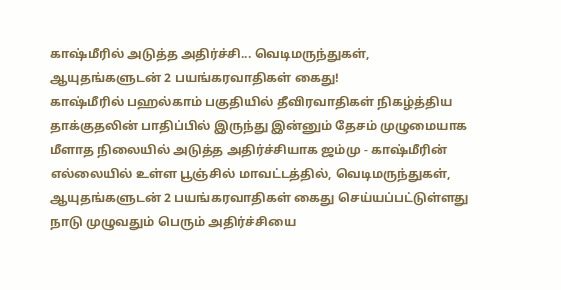காஷ்மீரில் அடுத்த அதிர்ச்சி... வெடிமருந்துகள், ஆயுதங்களுடன் 2 பயங்கரவாதிகள் கைது!
காஷ்மீரில் பஹல்காம் பகுதியில் தீவிரவாதிகள் நிகழ்த்திய தாக்குதலின் பாதிப்பில் இருந்து இன்னும் தேசம் முழுமையாக மீளாத நிலையில் அடுத்த அதிர்ச்சியாக ஜம்மு - காஷ்மீரின் எல்லையில் உள்ள பூஞ்சில் மாவட்டத்தில், வெடிமருந்துகள், ஆயுதங்களுடன் 2 பயங்கரவாதிகள் கைது செய்யப்பட்டுள்ளது நாடு முழுவதும் பெரும் அதிர்ச்சியை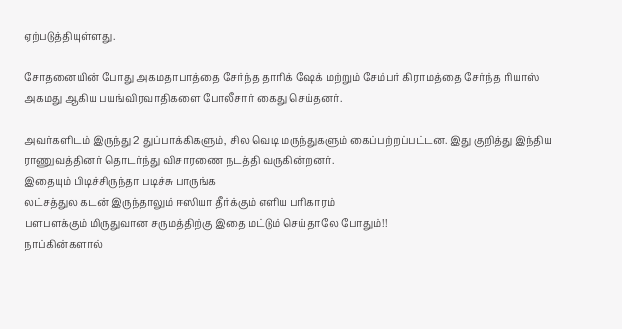ஏற்படுத்தியுள்ளது.

சோதனையின் போது அகமதாபாத்தை சேர்ந்த தாரிக் ஷேக் மற்றும் சேம்பர் கிராமத்தை சேர்ந்த ரியாஸ் அகமது ஆகிய பயங்விரவாதிகளை போலீசார் கைது செய்தனர்.

அவர்களிடம் இருந்து 2 துப்பாக்கிகளும், சில வெடி மருந்துகளும் கைப்பற்றப்பட்டன. இது குறித்து இந்திய ராணுவத்தினர் தொடர்ந்து விசாரணை நடத்தி வருகின்றனர்.
இதையும் பிடிச்சிருந்தா படிச்சு பாருங்க
லட்சத்துல கடன் இருந்தாலும் ஈஸியா தீர்க்கும் எளிய பரிகாரம்
பளபளக்கும் மிருதுவான சருமத்திற்கு இதை மட்டும் செய்தாலே போதும்!!
நாப்கின்களால்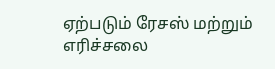ஏற்படும் ரேசஸ் மற்றும் எரிச்சலை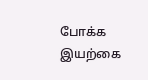போக்க இயற்கை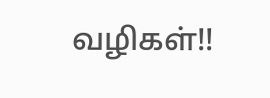வழிகள்!!